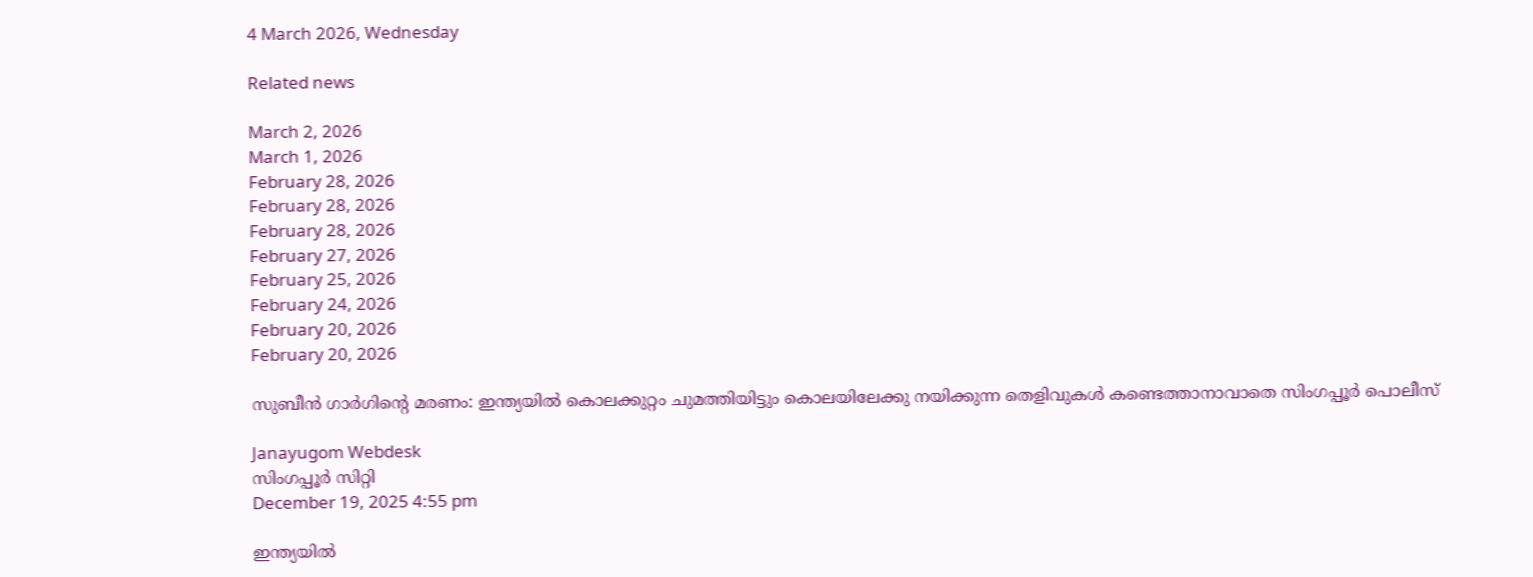4 March 2026, Wednesday

Related news

March 2, 2026
March 1, 2026
February 28, 2026
February 28, 2026
February 28, 2026
February 27, 2026
February 25, 2026
February 24, 2026
February 20, 2026
February 20, 2026

സുബീൻ ഗാർഗിന്റെ മരണം: ഇന്ത്യയിൽ കൊലക്കുറ്റം ചുമത്തിയിട്ടും കൊലയിലേക്കു നയിക്കുന്ന തെളിവുകൾ കണ്ടെത്താനാവാതെ സിംഗപ്പൂർ പൊലീസ്

Janayugom Webdesk
സിംഗപ്പൂർ സിറ്റി
December 19, 2025 4:55 pm

ഇന്ത്യയിൽ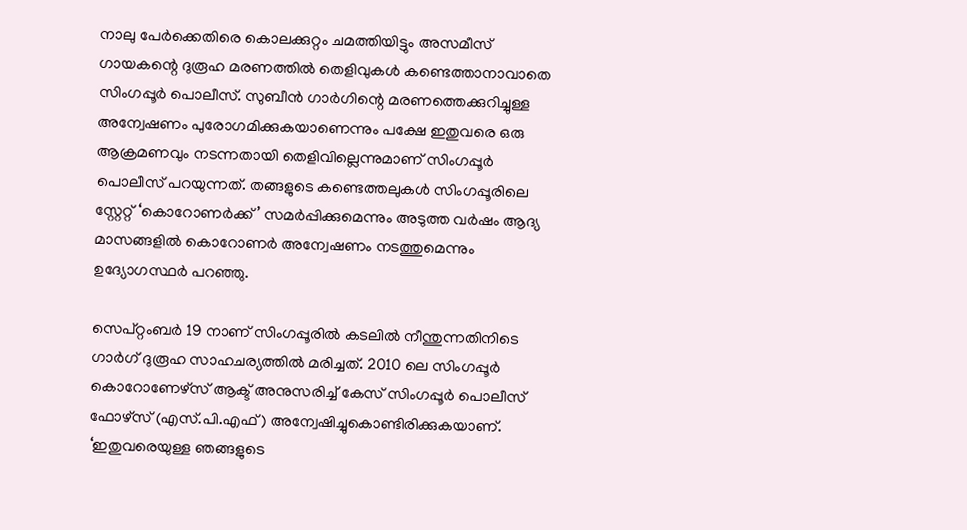നാലു പേർക്കെതിരെ കൊലക്കുറ്റം ചമത്തിയിട്ടും അസമീസ് ഗായകന്റെ ദുരൂഹ മരണത്തിൽ തെളിവുകൾ കണ്ടെത്താനാവാതെ സിംഗപ്പൂർ പൊലീസ്. സുബീൻ ഗാർഗിന്റെ മരണത്തെക്കുറിച്ചുള്ള അന്വേഷണം പുരോഗമിക്കുകയാണെന്നും പക്ഷേ ഇതുവരെ ഒരു ആക്രമണവും നടന്നതായി തെളിവില്ലെന്നുമാണ് സിംഗപ്പൂർ പൊലീസ് പറയുന്നത്. തങ്ങളുടെ കണ്ടെത്തലുകൾ സിംഗപ്പൂരിലെ സ്റ്റേറ്റ് ‘കൊറോണർക്ക്’ സമർപ്പിക്കുമെന്നും അടുത്ത വർഷം ആദ്യ മാസങ്ങളിൽ കൊറോണർ അന്വേഷണം നടത്തുമെന്നും ഉദ്യോഗസ്ഥർ പറഞ്ഞു.

സെപ്റ്റംബർ 19 നാണ് സിംഗപ്പൂരിൽ കടലിൽ നീന്തുന്നതിനിടെ ഗാർഗ് ദുരൂഹ സാഹചര്യത്തിൽ മരിച്ചത്. 2010 ലെ സിംഗപ്പൂർ കൊറോണേഴ്‌സ് ആക്ട് അനുസരിച്ച് കേസ് സിംഗപ്പൂർ പൊലീസ് ഫോഴ്‌സ് (എസ്.പി.എഫ്) അന്വേഷിച്ചുകൊണ്ടിരിക്കുകയാണ്. ‘ഇതുവരെയുള്ള ഞങ്ങളുടെ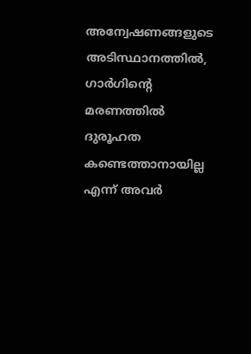അന്വേഷണങ്ങളുടെ അടിസ്ഥാനത്തിൽ, ഗാർഗിന്റെ മരണത്തിൽ ദുരൂഹത കണ്ടെത്താനായില്ല എന്ന് അവർ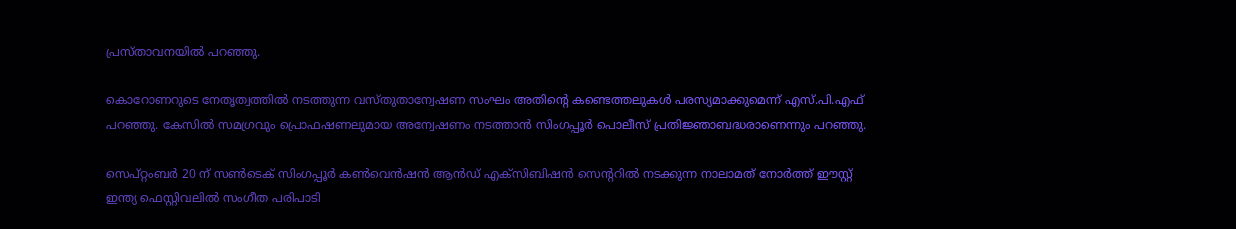പ്രസ്താവനയിൽ പറഞ്ഞു.

കൊറോണറുടെ നേതൃത്വത്തിൽ നടത്തുന്ന വസ്തുതാന്വേഷണ സംഘം അതിന്റെ കണ്ടെത്തലുകൾ പരസ്യമാക്കുമെന്ന് എസ്‌.പി.എഫ് പറഞ്ഞു. കേസിൽ സമഗ്രവും പ്രൊഫഷണലുമായ അന്വേഷണം നടത്താൻ സിംഗപ്പൂർ പൊലീസ് പ്രതിജ്ഞാബദ്ധരാണെന്നും പറഞ്ഞു.

സെപ്റ്റംബർ 20 ന് സൺടെക് സിംഗപ്പൂർ കൺവെൻഷൻ ആൻഡ് എക്സിബിഷൻ സെന്ററിൽ നടക്കുന്ന നാലാമത് നോർത്ത് ഈസ്റ്റ് ഇന്ത്യ ഫെസ്റ്റിവലിൽ സംഗീത പരിപാടി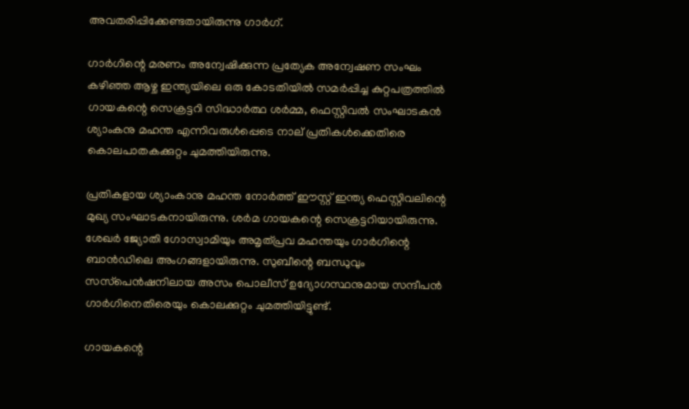അവതരിപ്പിക്കേണ്ടതായിരുന്നു ഗാർഗ്.

ഗാർഗിന്റെ മരണം അന്വേഷിക്കുന്ന പ്രത്യേക അന്വേഷണ സംഘം കഴിഞ്ഞ ആഴ്ച ഇന്ത്യയിലെ ഒരു കോടതിയിൽ സമർപ്പിച്ച കുറ്റപത്രത്തിൽ ഗായകന്റെ സെക്രട്ടറി സിദ്ധാർത്ഥ ശർമ്മ, ഫെസ്റ്റിവൽ സംഘാടകൻ ശ്യാംകനു മഹന്ത എന്നിവരുൾപ്പെടെ നാല് പ്രതികൾക്കെതിരെ കൊലപാതകക്കുറ്റം ചുമത്തിയിരുന്നു.

പ്രതികളായ ശ്യാംകാനു മഹന്ത നോർത്ത് ഈസ്റ്റ് ഇന്ത്യ ഫെസ്റ്റിവലിന്റെ മുഖ്യ സംഘാടകനായിരുന്നു. ശർമ ഗായകന്റെ സെക്രട്ടറിയായിരുന്നു. ശേഖർ ജ്യോതി ഗോസ്വാമിയും അമൃത്പ്രവ മഹന്തയും ഗാർഗിന്റെ ബാൻഡിലെ അംഗങ്ങളായിരുന്നു. സുബീന്റെ ബന്ധുവും സസ്‌പെൻഷനിലായ അസം പൊലീസ് ഉദ്യോഗസ്ഥനുമായ സന്ദീപൻ ഗാർഗിനെതിരെയും കൊലക്കുറ്റം ചുമത്തിയിട്ടുണ്ട്.

ഗായകന്റെ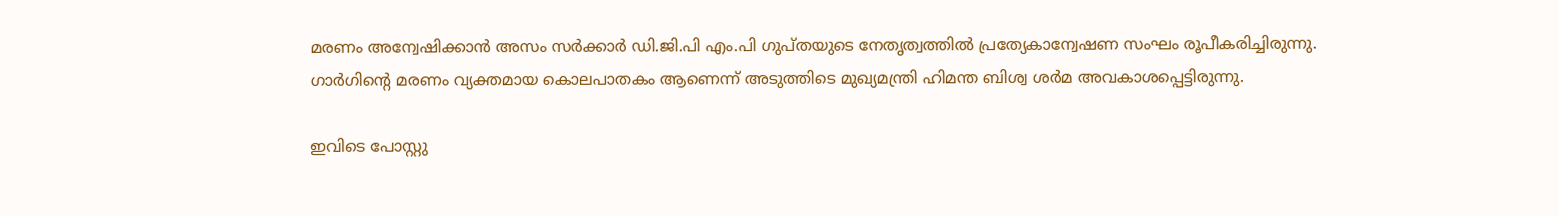മരണം അന്വേഷിക്കാൻ അസം സർക്കാർ ഡി.ജി.പി എം.പി ഗുപ്തയുടെ നേതൃത്വത്തിൽ പ്രത്യേകാന്വേഷണ സംഘം രൂപീകരിച്ചിരുന്നു. ഗാർഗിന്റെ മരണം വ്യക്തമായ കൊലപാതകം ആണെന്ന് അടുത്തിടെ മുഖ്യമന്ത്രി ഹിമന്ത ബിശ്വ ശർമ അവകാശപ്പെട്ടിരുന്നു.

ഇവിടെ പോസ്റ്റു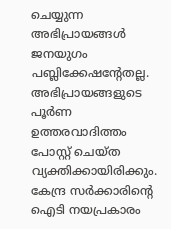ചെയ്യുന്ന അഭിപ്രായങ്ങള്‍ ജനയുഗം പബ്ലിക്കേഷന്റേതല്ല. അഭിപ്രായങ്ങളുടെ പൂര്‍ണ ഉത്തരവാദിത്തം പോസ്റ്റ് ചെയ്ത വ്യക്തിക്കായിരിക്കും. കേന്ദ്ര സര്‍ക്കാരിന്റെ ഐടി നയപ്രകാരം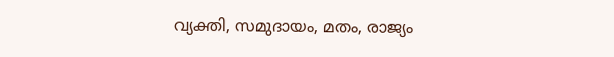വ്യക്തി, സമുദായം, മതം, രാജ്യം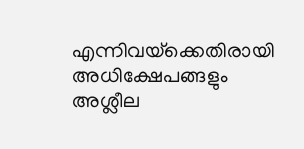എന്നിവയ്‌ക്കെതിരായി അധിക്ഷേപങ്ങളും അശ്ലീല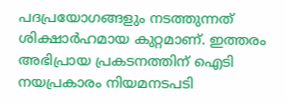പദപ്രയോഗങ്ങളും നടത്തുന്നത് ശിക്ഷാര്‍ഹമായ കുറ്റമാണ്. ഇത്തരം അഭിപ്രായ പ്രകടനത്തിന് ഐടി നയപ്രകാരം നിയമനടപടി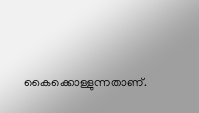കൈക്കൊള്ളുന്നതാണ്.